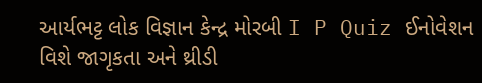આર્યભટ્ટ લોક વિજ્ઞાન કેન્દ્ર મોરબી I P Quiz ઈનોવેશન વિશે જાગૃકતા અને થ્રીડી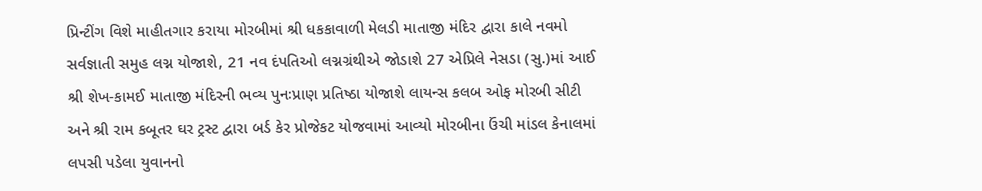પ્રિન્ટીંગ વિશે માહીતગાર કરાયા મોરબીમાં શ્રી ધકકાવાળી મેલડી માતાજી મંદિર દ્વારા કાલે નવમો સર્વજ્ઞાતી સમુહ લગ્ન યોજાશે, 21 નવ દંપતિઓ લગ્નગ્રંથીએ જોડાશે 27 એપ્રિલે નેસડા (સુ.)માં આઈ શ્રી શેખ-કામઈ માતાજી મંદિરની ભવ્ય પુનઃપ્રાણ પ્રતિષ્ઠા યોજાશે લાયન્સ કલબ ઓફ મોરબી સીટી અને શ્રી રામ કબૂતર ઘર ટ્રસ્ટ દ્વારા બર્ડ કેર પ્રોજેકટ યોજવામાં આવ્યો મોરબીના ઉંચી માંડલ કેનાલમાં લપસી પડેલા યુવાનનો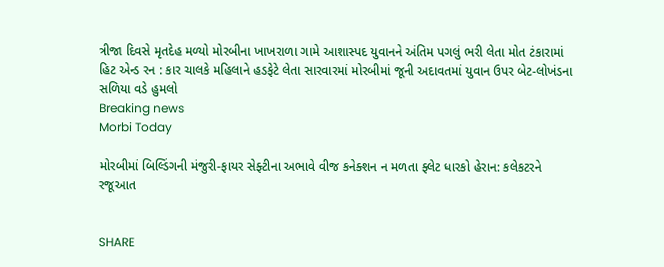ત્રીજા દિવસે મૃતદેહ મળ્યો મોરબીના ખાખરાળા ગામે આશાસ્પદ યુવાનને અંતિમ પગલું ભરી લેતા મોત ટંકારામાં હિટ એન્ડ રન : કાર ચાલકે મહિલાને હડફેટે લેતા સારવારમાં મોરબીમાં જૂની અદાવતમાં યુવાન ઉપર બેટ-લોખંડના સળિયા વડે હુમલો
Breaking news
Morbi Today

મોરબીમાં બિલ્ડિંગની મંજુરી-ફાયર સેફ્ટીના અભાવે વીજ કનેક્શન ન મળતા ફ્લેટ ધારકો હેરાન: કલેકટરને રજૂઆત


SHARE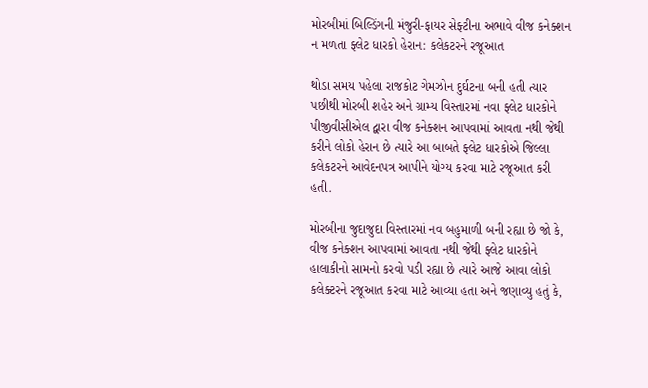મોરબીમાં બિલ્ડિંગની મંજુરી-ફાયર સેફ્ટીના અભાવે વીજ કનેક્શન ન મળતા ફ્લેટ ધારકો હેરાન: કલેકટરને રજૂઆત

થોડા સમય પહેલા રાજકોટ ગેમઝોન દુર્ઘટના બની હતી ત્યાર પછીથી મોરબી શહેર અને ગ્રામ્ય વિસ્તારમાં નવા ફ્લેટ ધારકોને પીજીવીસીએલ દ્વારા વીજ કનેક્શન આપવામાં આવતા નથી જેથી કરીને લોકો હેરાન છે ત્યારે આ બાબતે ફ્લેટ ધારકોએ જિલ્લા કલેકટરને આવેદનપત્ર આપીને યોગ્ય કરવા માટે રજૂઆત કરી હતી.

મોરબીના જુદાજુદા વિસ્તારમાં નવ બહુમાળી બની રહ્યા છે જો કે, વીજ કનેક્શન આપવામાં આવતા નથી જેથી ફ્લેટ ધારકોને હાલાકીનો સામનો કરવો પડી રહ્યા છે ત્યારે આજે આવા લોકો કલેક્ટરને રજૂઆત કરવા માટે આવ્યા હતા અને જણાવ્યુ હતું કે,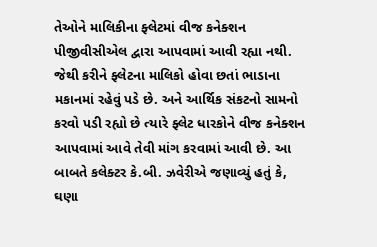તેઓને માલિકીના ફ્લેટમાં વીજ કનેક્શન પીજીવીસીએલ દ્વારા આપવામાં આવી રહ્યા નથી. જેથી કરીને ફ્લેટના માલિકો હોવા છતાં ભાડાના મકાનમાં રહેવું પડે છે. અને આર્થિક સંકટનો સામનો કરવો પડી રહ્યો છે ત્યારે ફ્લેટ ધારકોને વીજ કનેક્શન આપવામાં આવે તેવી માંગ કરવામાં આવી છે. આ બાબતે કલેક્ટર કે.બી. ઝવેરીએ જણાવ્યું હતું કે, ઘણા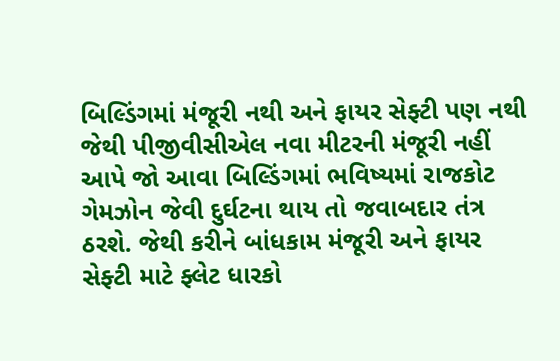બિલ્ડિંગમાં મંજૂરી નથી અને ફાયર સેફ્ટી પણ નથી જેથી પીજીવીસીએલ નવા મીટરની મંજૂરી નહીં આપે જો આવા બિલ્ડિંગમાં ભવિષ્યમાં રાજકોટ ગેમઝોન જેવી દુર્ઘટના થાય તો જવાબદાર તંત્ર ઠરશે. જેથી કરીને બાંધકામ મંજૂરી અને ફાયર સેફ્ટી માટે ફ્લેટ ધારકો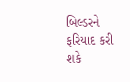બિલ્ડરને ફરિયાદ કરી શકે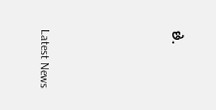છે.






Latest News